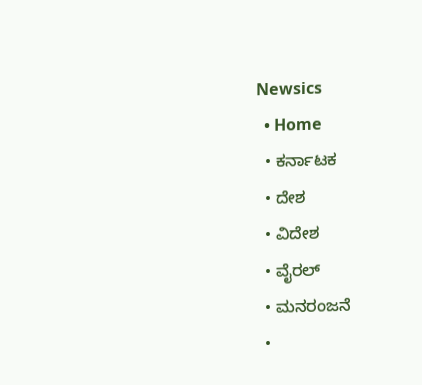Newsics
  • Home
  • ಕರ್ನಾಟಕ
  • ದೇಶ
  • ವಿದೇಶ
  • ವೈರಲ್
  • ಮನರಂಜನೆ
  •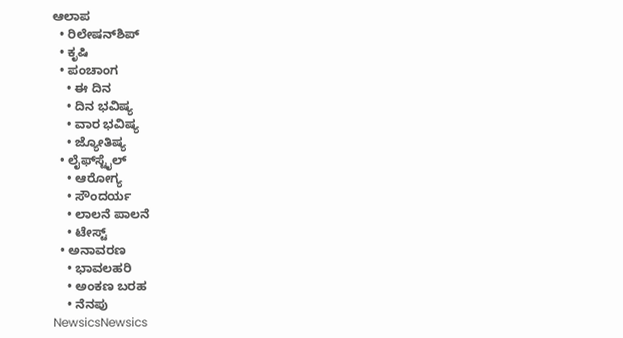ಆಲಾಪ
  • ರಿಲೇಷನ್‌ಶಿಪ್
  • ಕೃಷಿ
  • ಪಂಚಾಂಗ
    • ಈ ದಿನ
    • ದಿನ ಭವಿಷ್ಯ
    • ವಾರ ಭವಿಷ್ಯ
    • ಜ್ಯೋತಿಷ್ಯ
  • ಲೈಫ್‌ಸ್ಟೈಲ್
    • ಆರೋಗ್ಯ
    • ಸೌಂದರ್ಯ
    • ಲಾಲನೆ ಪಾಲನೆ
    • ಟೇಸ್ಟ್
  • ಅನಾವರಣ
    • ಭಾವಲಹರಿ
    • ಅಂಕಣ ಬರಹ
    • ನೆನಪು
NewsicsNewsics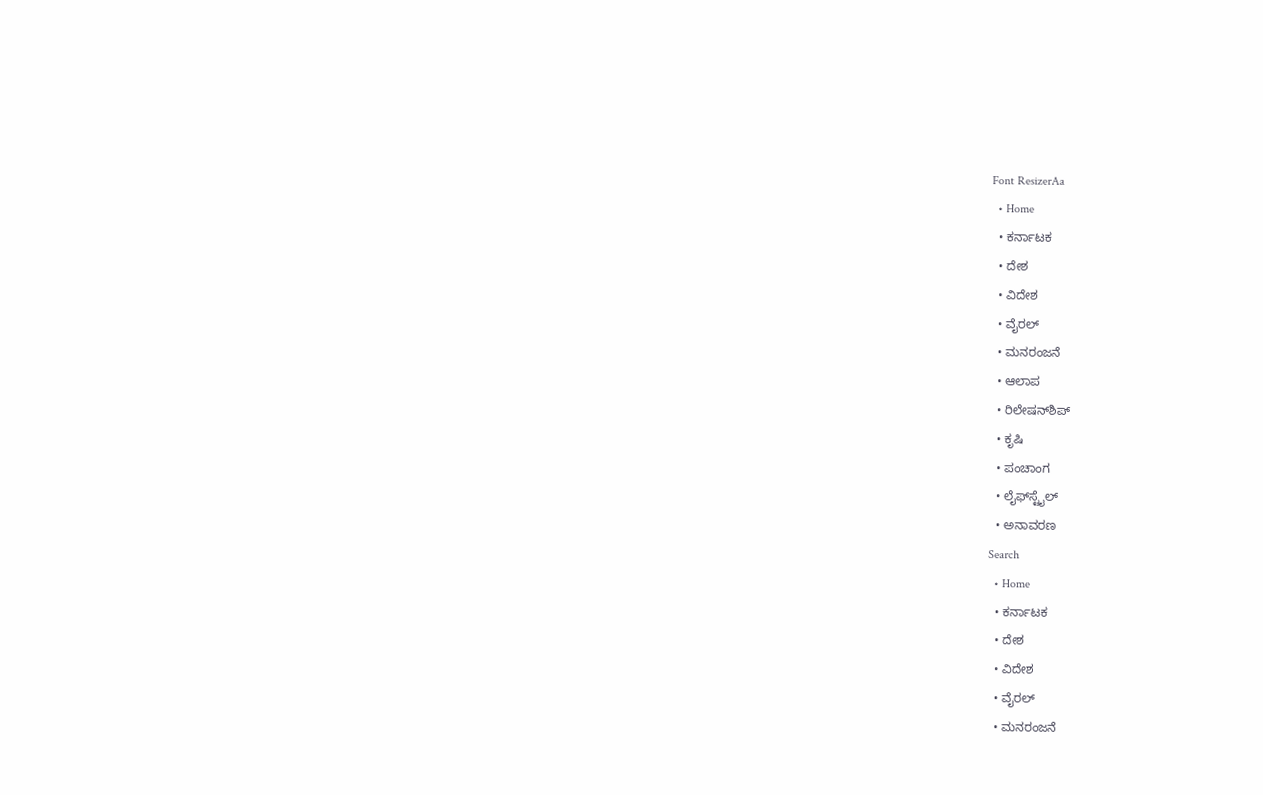Font ResizerAa
  • Home
  • ಕರ್ನಾಟಕ
  • ದೇಶ
  • ವಿದೇಶ
  • ವೈರಲ್
  • ಮನರಂಜನೆ
  • ಆಲಾಪ
  • ರಿಲೇಷನ್‌ಶಿಪ್
  • ಕೃಷಿ
  • ಪಂಚಾಂಗ
  • ಲೈಫ್‌ಸ್ಟೈಲ್
  • ಅನಾವರಣ
Search
  • Home
  • ಕರ್ನಾಟಕ
  • ದೇಶ
  • ವಿದೇಶ
  • ವೈರಲ್
  • ಮನರಂಜನೆ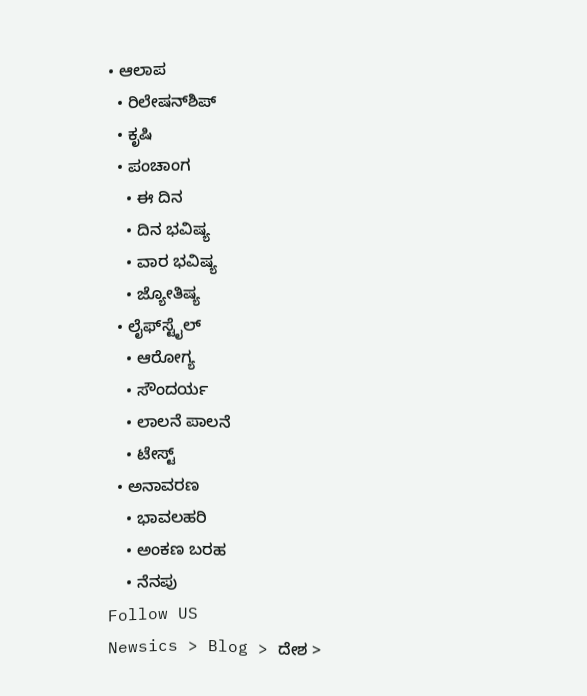• ಆಲಾಪ
  • ರಿಲೇಷನ್‌ಶಿಪ್
  • ಕೃಷಿ
  • ಪಂಚಾಂಗ
    • ಈ ದಿನ
    • ದಿನ ಭವಿಷ್ಯ
    • ವಾರ ಭವಿಷ್ಯ
    • ಜ್ಯೋತಿಷ್ಯ
  • ಲೈಫ್‌ಸ್ಟೈಲ್
    • ಆರೋಗ್ಯ
    • ಸೌಂದರ್ಯ
    • ಲಾಲನೆ ಪಾಲನೆ
    • ಟೇಸ್ಟ್
  • ಅನಾವರಣ
    • ಭಾವಲಹರಿ
    • ಅಂಕಣ ಬರಹ
    • ನೆನಪು
Follow US
Newsics > Blog > ದೇಶ >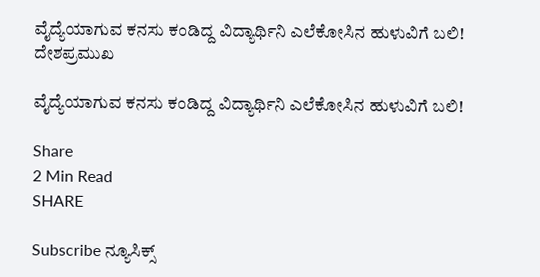ವೈದ್ಯೆಯಾಗುವ ಕನಸು ಕಂಡಿದ್ದ ವಿದ್ಯಾರ್ಥಿನಿ ಎಲೆಕೋಸಿನ ಹುಳುವಿಗೆ ಬಲಿ!
ದೇಶಪ್ರಮುಖ

ವೈದ್ಯೆಯಾಗುವ ಕನಸು ಕಂಡಿದ್ದ ವಿದ್ಯಾರ್ಥಿನಿ ಎಲೆಕೋಸಿನ ಹುಳುವಿಗೆ ಬಲಿ!

Share
2 Min Read
SHARE

Subscribe ನ್ಯೂಸಿಕ್ಸ್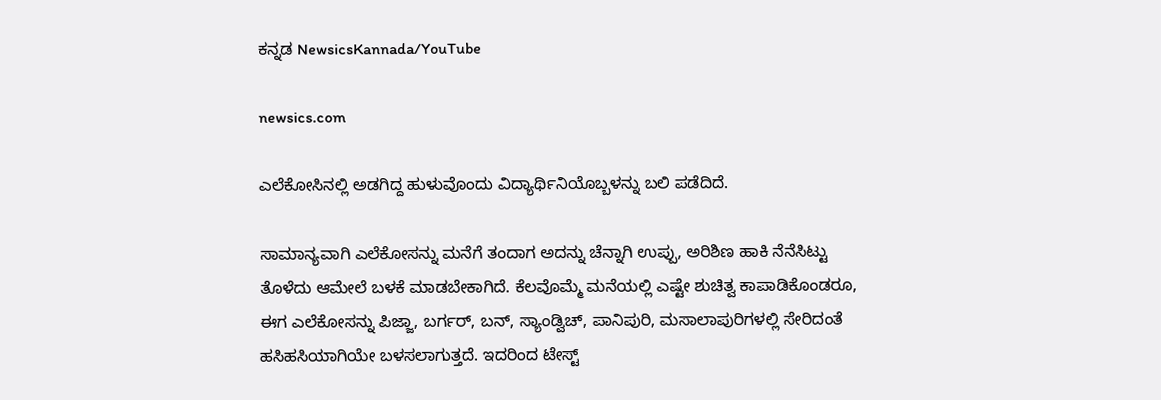ಕನ್ನಡ NewsicsKannada/YouTube

newsics.com

ಎಲೆಕೋಸಿನಲ್ಲಿ ಅಡಗಿದ್ದ ಹುಳುವೊಂದು ವಿದ್ಯಾರ್ಥಿನಿಯೊಬ್ಬಳನ್ನು ಬಲಿ ಪಡೆದಿದೆ.

ಸಾಮಾನ್ಯವಾಗಿ ಎಲೆಕೋಸನ್ನು ಮನೆಗೆ ತಂದಾಗ ಅದನ್ನು ಚೆನ್ನಾಗಿ ಉಪ್ಪು, ಅರಿಶಿಣ ಹಾಕಿ ನೆನೆಸಿಟ್ಟು ತೊಳೆದು ಆಮೇಲೆ ಬಳಕೆ ಮಾಡಬೇಕಾಗಿದೆ. ಕೆಲವೊಮ್ಮೆ ಮನೆಯಲ್ಲಿ ಎಷ್ಟೇ ಶುಚಿತ್ವ ಕಾಪಾಡಿಕೊಂಡರೂ, ಈಗ ಎಲೆಕೋಸನ್ನು ಪಿಜ್ಜಾ, ಬರ್ಗರ್, ಬನ್, ಸ್ಯಾಂಡ್ವಿಚ್, ಪಾನಿಪುರಿ, ಮಸಾಲಾಪುರಿಗಳಲ್ಲಿ ಸೇರಿದಂತೆ ಹಸಿಹಸಿಯಾಗಿಯೇ ಬಳಸಲಾಗುತ್ತದೆ. ಇದರಿಂದ ಟೇಸ್ಟ್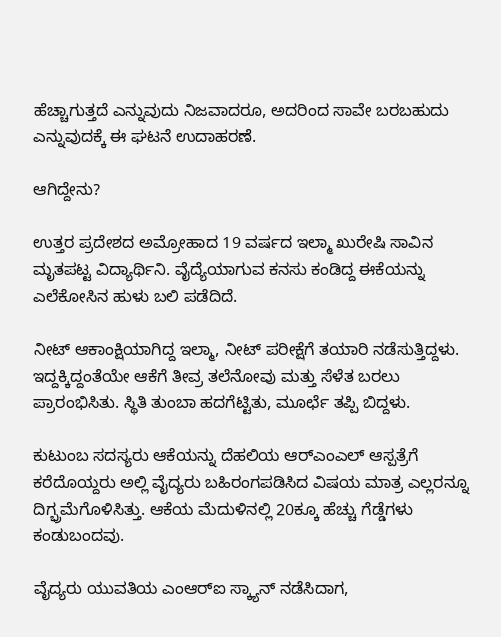ಹೆಚ್ಚಾಗುತ್ತದೆ ಎನ್ನುವುದು ನಿಜವಾದರೂ, ಅದರಿಂದ ಸಾವೇ ಬರಬಹುದು ಎನ್ನುವುದಕ್ಕೆ ಈ ಘಟನೆ ಉದಾಹರಣೆ.

ಆಗಿದ್ದೇನು?

ಉತ್ತರ ಪ್ರದೇಶದ ಅಮ್ರೋಹಾದ 19 ವರ್ಷದ ಇಲ್ಮಾ ಖುರೇಷಿ ಸಾವಿನ ಮೃತಪಟ್ಟ ವಿದ್ಯಾರ್ಥಿನಿ. ವೈದ್ಯೆಯಾಗುವ ಕನಸು ಕಂಡಿದ್ದ ಈಕೆಯನ್ನು ಎಲೆಕೋಸಿನ ಹುಳು ಬಲಿ ಪಡೆದಿದೆ.

ನೀಟ್ ಆಕಾಂಕ್ಷಿಯಾಗಿದ್ದ ಇಲ್ಮಾ, ನೀಟ್ ಪರೀಕ್ಷೆಗೆ ತಯಾರಿ ನಡೆಸುತ್ತಿದ್ದಳು. ಇದ್ದಕ್ಕಿದ್ದಂತೆಯೇ ಆಕೆಗೆ ತೀವ್ರ ತಲೆನೋವು ಮತ್ತು ಸೆಳೆತ ಬರಲು ಪ್ರಾರಂಭಿಸಿತು. ಸ್ಥಿತಿ ತುಂಬಾ ಹದಗೆಟ್ಟಿತು, ಮೂರ್ಛೆ ತಪ್ಪಿ ಬಿದ್ದಳು.

ಕುಟುಂಬ ಸದಸ್ಯರು ಆಕೆಯನ್ನು ದೆಹಲಿಯ ಆರ್‌ಎಂಎಲ್ ಆಸ್ಪತ್ರೆಗೆ ಕರೆದೊಯ್ದರು‌ ಅಲ್ಲಿ ವೈದ್ಯರು ಬಹಿರಂಗಪಡಿಸಿದ ವಿಷಯ ಮಾತ್ರ ಎಲ್ಲರನ್ನೂ ದಿಗ್ಭ್ರಮೆಗೊಳಿಸಿತ್ತು. ಆಕೆಯ ಮೆದುಳಿನಲ್ಲಿ 20ಕ್ಕೂ ಹೆಚ್ಚು ಗೆಡ್ಡೆಗಳು ಕಂಡುಬಂದವು.

ವೈದ್ಯರು ಯುವತಿಯ ಎಂಆರ್‌ಐ ಸ್ಕ್ಯಾನ್ ನಡೆಸಿದಾಗ,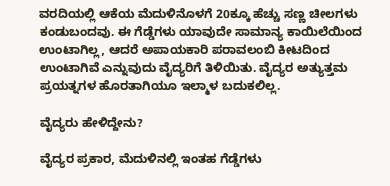ವರದಿಯಲ್ಲಿ ಆಕೆಯ ಮೆದುಳಿನೊಳಗೆ 20ಕ್ಕೂ ಹೆಚ್ಚು ಸಣ್ಣ ಚೀಲಗಳು ಕಂಡುಬಂದವು. ಈ ಗೆಡ್ಡೆಗಳು ಯಾವುದೇ ಸಾಮಾನ್ಯ ಕಾಯಿಲೆಯಿಂದ ಉಂಟಾಗಿಲ್ಲ, ಆದರೆ ಅಪಾಯಕಾರಿ ಪರಾವಲಂಬಿ ಕೀಟದಿಂದ ಉಂಟಾಗಿವೆ ಎನ್ನುವುದು ವೈದ್ಯರಿಗೆ ತಿಳಿಯಿತು. ವೈದ್ಯರ ಅತ್ಯುತ್ತಮ ಪ್ರಯತ್ನಗಳ ಹೊರತಾಗಿಯೂ ಇಲ್ಮಾಳ ಬದುಕಲಿಲ್ಲ.

ವೈದ್ಯರು ಹೇಳಿದ್ದೇನು?

ವೈದ್ಯರ ಪ್ರಕಾರ, ಮೆದುಳಿನಲ್ಲಿ ಇಂತಹ ಗೆಡ್ಡೆಗಳು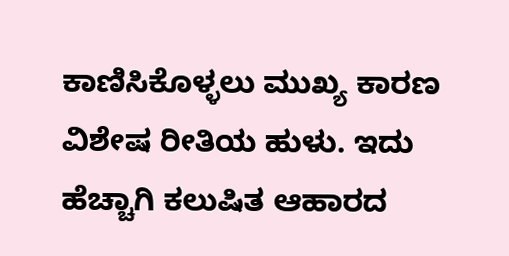ಕಾಣಿಸಿಕೊಳ್ಳಲು ಮುಖ್ಯ ಕಾರಣ ವಿಶೇಷ ರೀತಿಯ ಹುಳು. ಇದು ಹೆಚ್ಚಾಗಿ ಕಲುಷಿತ ಆಹಾರದ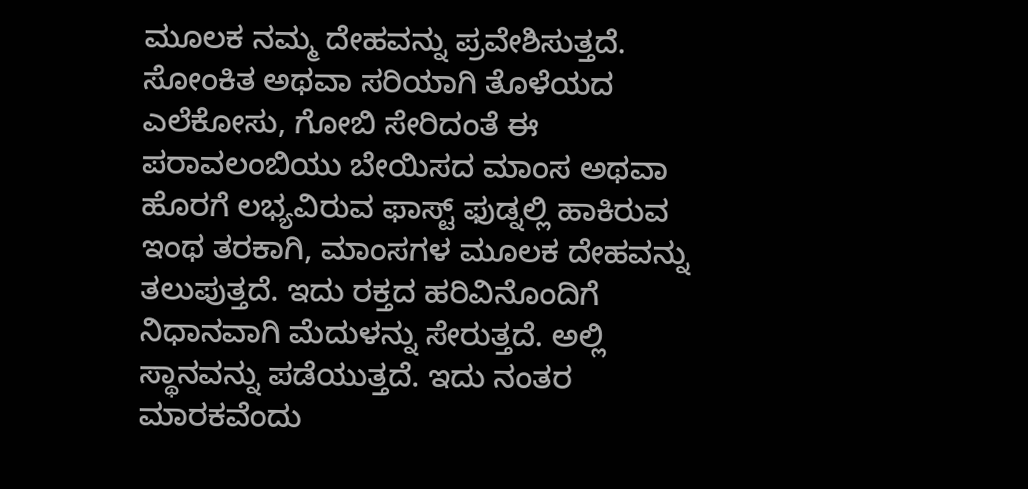ಮೂಲಕ ನಮ್ಮ ದೇಹವನ್ನು ಪ್ರವೇಶಿಸುತ್ತದೆ. ಸೋಂಕಿತ ಅಥವಾ ಸರಿಯಾಗಿ ತೊಳೆಯದ ಎಲೆಕೋಸು, ಗೋಬಿ ಸೇರಿದಂತೆ ಈ ಪರಾವಲಂಬಿಯು ಬೇಯಿಸದ ಮಾಂಸ ಅಥವಾ ಹೊರಗೆ ಲಭ್ಯವಿರುವ ಫಾಸ್ಟ್ ಫುಡ್ನಲ್ಲಿ ಹಾಕಿರುವ ಇಂಥ ತರಕಾಗಿ, ಮಾಂಸಗಳ ಮೂಲಕ ದೇಹವನ್ನು ತಲುಪುತ್ತದೆ. ಇದು ರಕ್ತದ ಹರಿವಿನೊಂದಿಗೆ ನಿಧಾನವಾಗಿ ಮೆದುಳನ್ನು ಸೇರುತ್ತದೆ. ಅಲ್ಲಿ ಸ್ಥಾನವನ್ನು ಪಡೆಯುತ್ತದೆ. ಇದು ನಂತರ ಮಾರಕವೆಂದು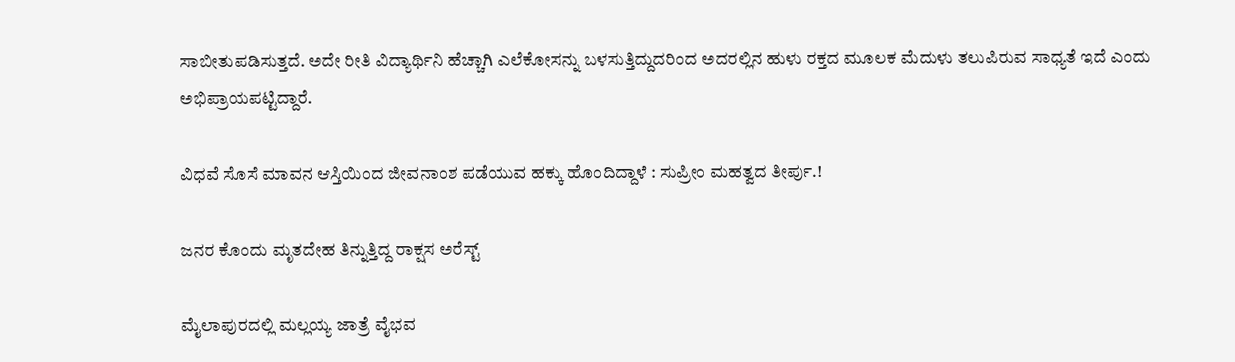ಸಾಬೀತುಪಡಿಸುತ್ತದೆ. ಅದೇ ರೀತಿ ವಿದ್ಯಾರ್ಥಿನಿ ಹೆಚ್ಚಾಗಿ ಎಲೆಕೋಸನ್ನು ಬಳಸುತ್ತಿದ್ದುದರಿಂದ ಅದರಲ್ಲಿನ ಹುಳು ರಕ್ತದ ಮೂಲಕ ಮೆದುಳು ತಲುಪಿರುವ ಸಾಧ್ಯತೆ ಇದೆ ಎಂದು ಅಭಿಪ್ರಾಯಪಟ್ಟಿದ್ದಾರೆ.

ವಿಧವೆ ಸೊಸೆ ಮಾವನ ಆಸ್ತಿಯಿಂದ ಜೀವನಾಂಶ ಪಡೆಯುವ ಹಕ್ಕು ಹೊಂದಿದ್ದಾಳೆ : ಸುಪ್ರೀಂ ಮಹತ್ವದ ತೀರ್ಪು.!

ಜನರ ಕೊಂದು ಮೃತದೇಹ ತಿನ್ನುತ್ತಿದ್ದ ರಾಕ್ಷಸ ಅರೆಸ್ಟ್

ಮೈಲಾಪುರದಲ್ಲಿ ಮಲ್ಲಯ್ಯ ಜಾತ್ರೆ ವೈಭವ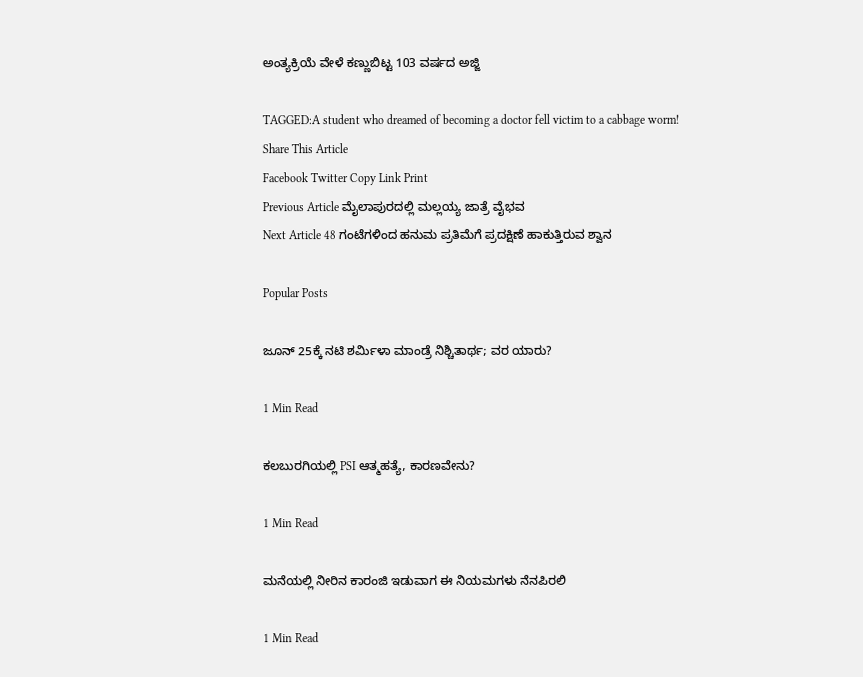ಅಂತ್ಯಕ್ರಿಯೆ ವೇಳೆ ಕಣ್ಣುಬಿಟ್ಟ 103 ವರ್ಷದ ಅಜ್ಜಿ

TAGGED:A student who dreamed of becoming a doctor fell victim to a cabbage worm!
Share This Article
Facebook Twitter Copy Link Print
Previous Article ಮೈಲಾಪುರದಲ್ಲಿ ಮಲ್ಲಯ್ಯ ಜಾತ್ರೆ ವೈಭವ
Next Article 48 ಗಂಟೆಗಳಿಂದ ಹನುಮ ಪ್ರತಿಮೆಗೆ ಪ್ರದಕ್ಷಿಣೆ ಹಾಕುತ್ತಿರುವ ಶ್ವಾನ

Popular Posts

ಜೂನ್ 25ಕ್ಕೆ ನಟಿ ಶರ್ಮಿಳಾ ಮಾಂಡ್ರೆ ನಿಶ್ಚಿತಾರ್ಥ; ವರ ಯಾರು?

1 Min Read

ಕಲಬುರಗಿಯಲ್ಲಿ PSI ಆತ್ಮಹತ್ಯೆ, ಕಾರಣವೇನು?

1 Min Read

ಮನೆಯಲ್ಲಿ ನೀರಿನ ಕಾರಂಜಿ ಇಡುವಾಗ ಈ ನಿಯಮಗಳು ನೆನಪಿರಲಿ

1 Min Read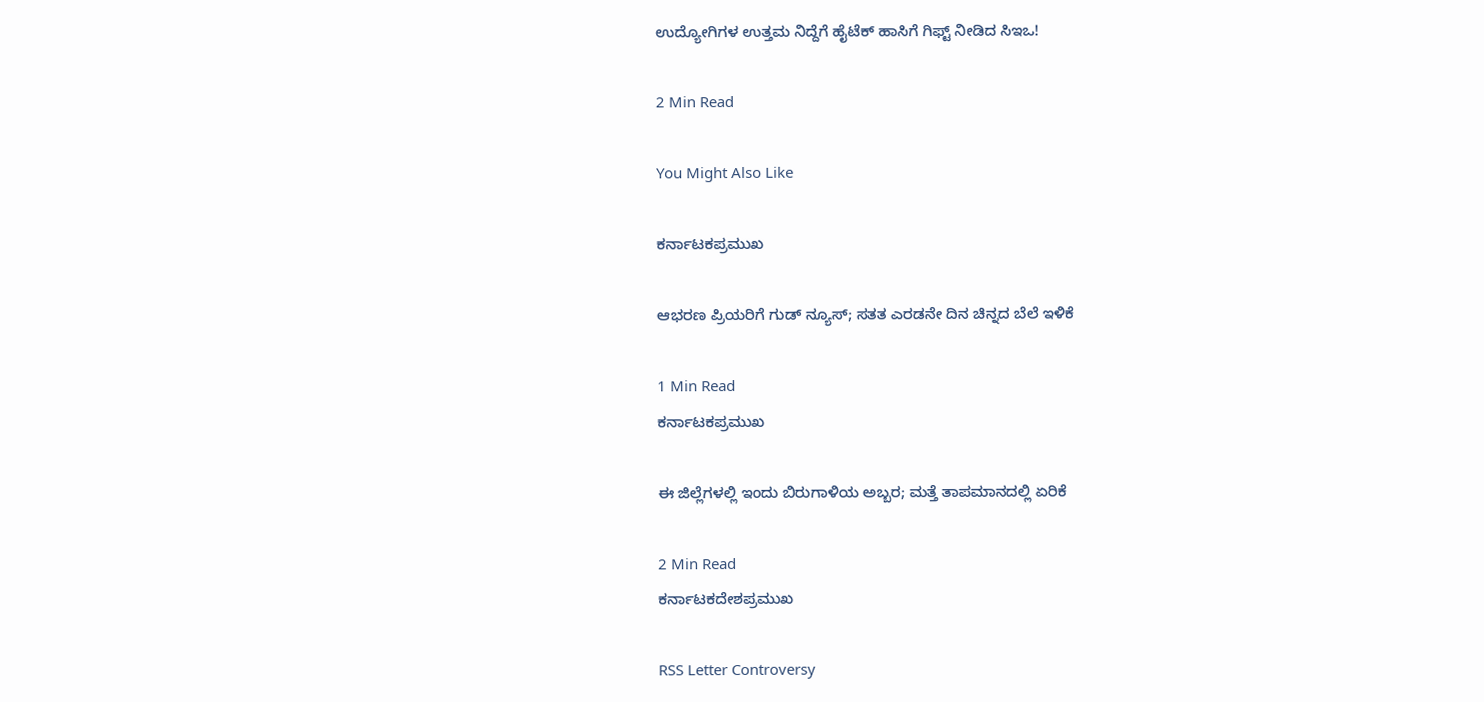ಉದ್ಯೋಗಿಗಳ ಉತ್ತಮ ನಿದ್ದೆಗೆ ಹೈಟೆಕ್ ಹಾಸಿಗೆ ಗಿಫ್ಟ್ ನೀಡಿದ ಸಿಇಒ!

2 Min Read

You Might Also Like

ಕರ್ನಾಟಕಪ್ರಮುಖ

ಆಭರಣ ಪ್ರಿಯರಿಗೆ ಗುಡ್ ನ್ಯೂಸ್; ಸತತ ಎರಡನೇ ದಿನ ಚಿನ್ನದ ಬೆಲೆ ಇಳಿಕೆ

1 Min Read
ಕರ್ನಾಟಕಪ್ರಮುಖ

ಈ ಜಿಲ್ಲೆಗಳಲ್ಲಿ ಇಂದು ಬಿರುಗಾಳಿಯ ಅಬ್ಬರ; ಮತ್ತೆ ತಾಪಮಾನದಲ್ಲಿ ಏರಿಕೆ

2 Min Read
ಕರ್ನಾಟಕದೇಶಪ್ರಮುಖ

RSS Letter Controversy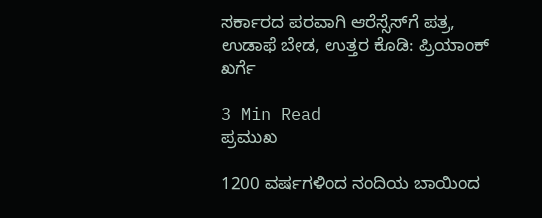ಸರ್ಕಾರದ ಪರವಾಗಿ ಆರೆಸ್ಸೆಸ್‌ಗೆ ಪತ್ರ, ಉಡಾಫೆ ಬೇಡ, ಉತ್ತರ ಕೊಡಿ: ಪ್ರಿಯಾಂಕ್ ಖರ್ಗೆ

3 Min Read
ಪ್ರಮುಖ

1200 ವರ್ಷಗಳಿಂದ ನಂದಿಯ ಬಾಯಿಂದ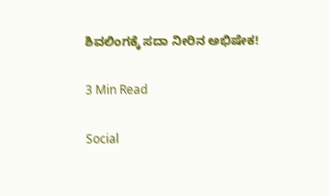ಶಿವಲಿಂಗಕ್ಕೆ ಸದಾ ನೀರಿನ ಅಭಿಷೇಕ!

3 Min Read

Social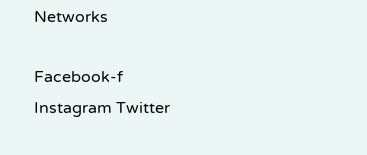Networks

Facebook-f Instagram Twitter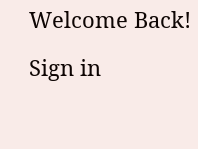Welcome Back!

Sign in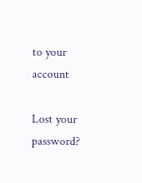to your account

Lost your password?